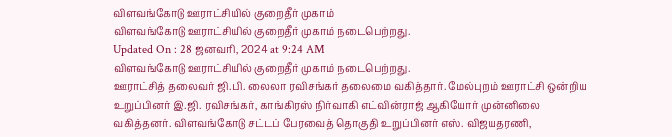விளவங்கோடு ஊராட்சியில் குறைதீர் முகாம்
விளவங்கோடு ஊராட்சியில் குறைதீர் முகாம் நடைபெற்றது.
Updated On : 28 ஜனவரி, 2024 at 9:24 AM
விளவங்கோடு ஊராட்சியில் குறைதீர் முகாம் நடைபெற்றது.
ஊராட்சித் தலைவர் ஜி.பி. லைலா ரவிசங்கர் தலைமை வகித்தார். மேல்புறம் ஊராட்சி ஒன்றிய உறுப்பினர் இ.ஜி. ரவிசங்கர், காங்கிரஸ் நிர்வாகி எட்வின்ராஜ் ஆகியோர் முன்னிலை வகித்தனர். விளவங்கோடு சட்டப் பேரவைத் தொகுதி உறுப்பினர் எஸ். விஜயதரணி,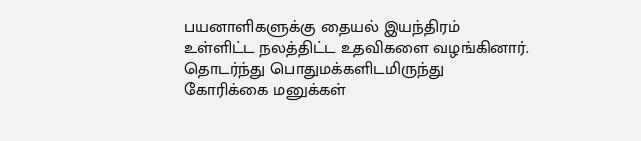பயனாளிகளுக்கு தையல் இயந்திரம் உள்ளிட்ட நலத்திட்ட உதவிகளை வழங்கினார். தொடர்ந்து பொதுமக்களிடமிருந்து கோரிக்கை மனுக்கள்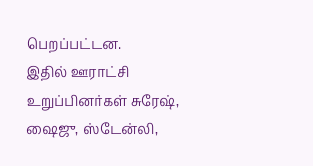பெறப்பட்டன.
இதில் ஊராட்சி உறுப்பினர்கள் சுரேஷ், ஷைஜு, ஸ்டேன்லி,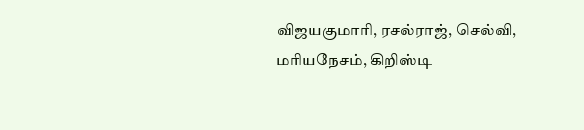விஜயகுமாரி, ரசல்ராஜ், செல்வி, மரியநேசம், கிறிஸ்டி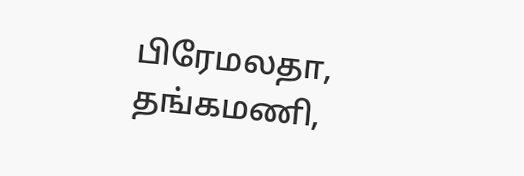பிரேமலதா, தங்கமணி,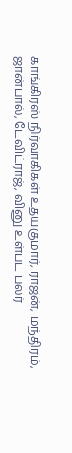காங்கிரஸ் நிர்வாகிகள் உதயகுமார், ராஜன், மந்திரம், ஜான்பால், டேவிட்ராஜ், வினு உள்பட பலர்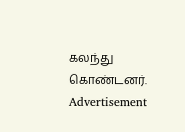கலந்து கொண்டனர்.
Advertisement